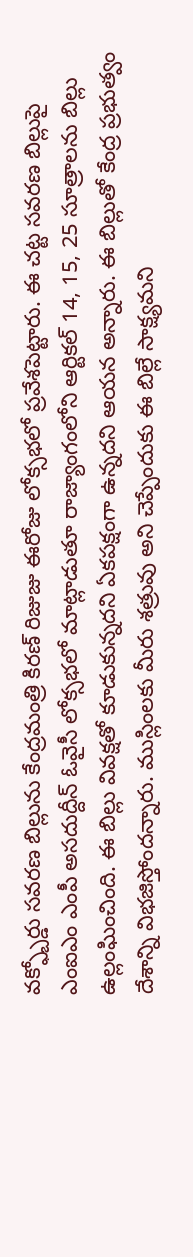వక్ఫ్బోర్డు సవరణ బిల్లును కేంద్రమంత్రి కిరణ్ రిజుజు ఈరోజు లోక్సభలో ప్రవేశపెట్టారు. ఈ చట్ట సవరణ బిల్లుపై ఎంఐఎం ఎంపీ అసదుద్దీన్ ఓవైసీ లోక్సభలో మాట్లాడుతూ రాజ్యాంగంలోని ఆర్టికల్ 14, 15, 25 సూత్రాలను బిల్లు ఉల్లంఘించింది. ఈ బిల్లు వివక్షతో కూడుకున్నదని ఏకపక్షంగా ఉన్నదని ఆయన అన్నారు. ఈ బిల్లుతో కేంద్ర ప్రభుత్వం దేశాన్ని విభజిస్తోందన్నారు. ముస్లింలకు మీరు శత్రువు అని చెప్పేందుకు ఈ బిల్లే సాక్ష్యమని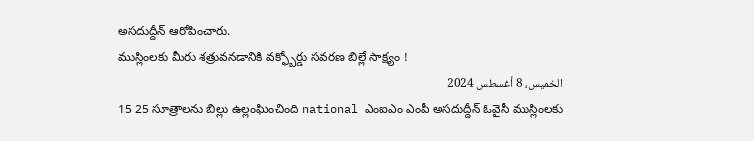అసదుద్దీన్ ఆరోపించారు.
ముస్లింలకు మీరు శత్రువనడానికి వక్ఫ్బోర్డు సవరణ బిల్లే సాక్ష్యం !
الخميس، 8 أغسطس 2024
15 25 సూత్రాలను బిల్లు ఉల్లంఘించింది national ఎంఐఎం ఎంపీ అసదుద్దీన్ ఓవైసీ ముస్లింలకు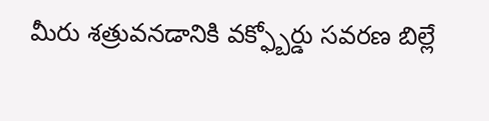మీరు శత్రువనడానికి వక్ఫ్బోర్డు సవరణ బిల్లే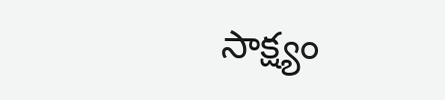సాక్ష్యం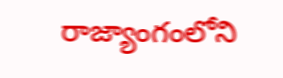రాజ్యాంగంలోని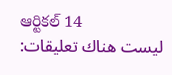ఆర్టికల్ 14
ليست هناك تعليقات: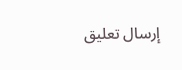إرسال تعليق